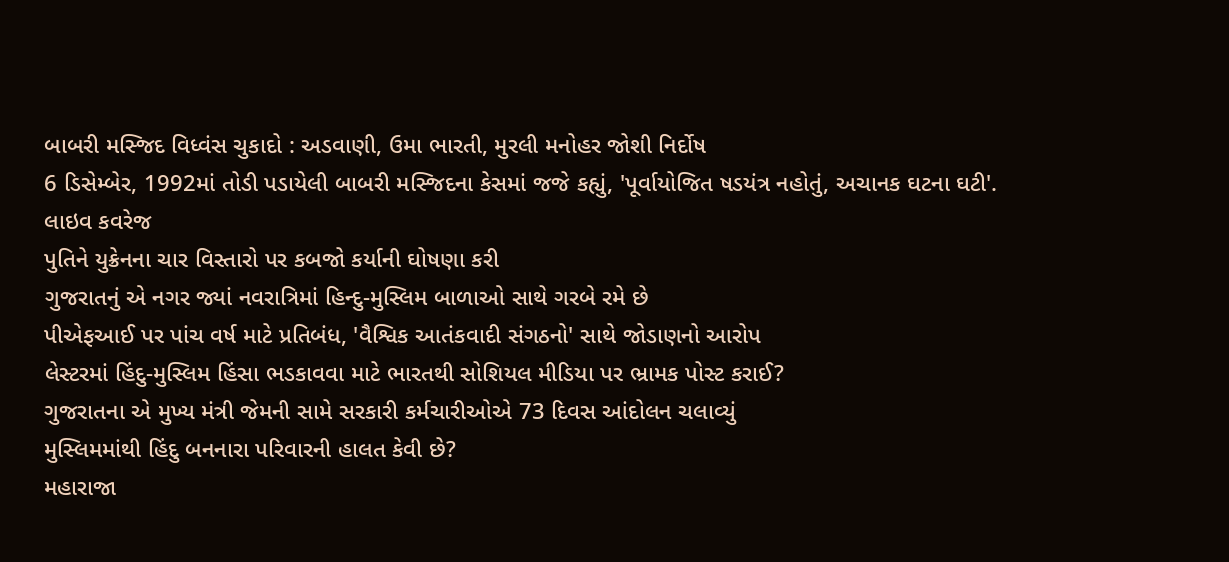બાબરી મસ્જિદ વિધ્વંસ ચુકાદો : અડવાણી, ઉમા ભારતી, મુરલી મનોહર જોશી નિર્દોષ
6 ડિસેમ્બેર, 1992માં તોડી પડાયેલી બાબરી મસ્જિદના કેસમાં જજે કહ્યું, 'પૂર્વાયોજિત ષડયંત્ર નહોતું, અચાનક ઘટના ઘટી'.
લાઇવ કવરેજ
પુતિને યુક્રેનના ચાર વિસ્તારો પર કબજો કર્યાની ઘોષણા કરી
ગુજરાતનું એ નગર જ્યાં નવરાત્રિમાં હિન્દુ-મુસ્લિમ બાળાઓ સાથે ગરબે રમે છે
પીએફઆઈ પર પાંચ વર્ષ માટે પ્રતિબંધ, 'વૈશ્વિક આતંકવાદી સંગઠનો' સાથે જોડાણનો આરોપ
લેસ્ટરમાં હિંદુ-મુસ્લિમ હિંસા ભડકાવવા માટે ભારતથી સોશિયલ મીડિયા પર ભ્રામક પોસ્ટ કરાઈ?
ગુજરાતના એ મુખ્ય મંત્રી જેમની સામે સરકારી કર્મચારીઓએ 73 દિવસ આંદોલન ચલાવ્યું
મુસ્લિમમાંથી હિંદુ બનનારા પરિવારની હાલત કેવી છે?
મહારાજા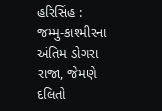હરિસિંહ : જમ્મુ-કાશ્મીરના અંતિમ ડોગરા રાજા, જેમણે દલિતો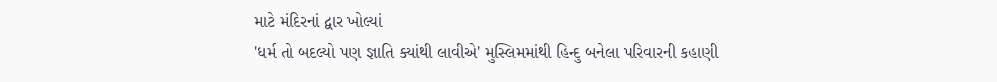માટે મંદિરનાં દ્વાર ખોલ્યાં
'ધર્મ તો બદલ્યો પણ જ્ઞાતિ ક્યાંથી લાવીએ' મુસ્લિમમાંથી હિન્દુ બનેલા પરિવારની કહાણી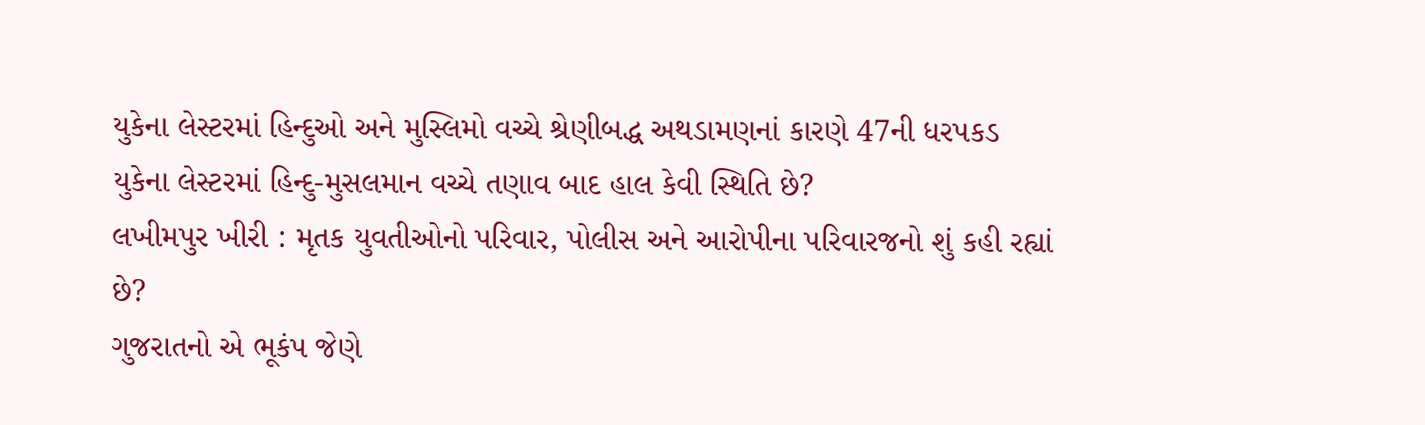યુકેના લેસ્ટરમાં હિન્દુઓ અને મુસ્લિમો વચ્ચે શ્રેણીબદ્ધ અથડામણનાં કારણે 47ની ધરપકડ
યુકેના લેસ્ટરમાં હિન્દુ-મુસલમાન વચ્ચે તણાવ બાદ હાલ કેવી સ્થિતિ છે?
લખીમપુર ખીરી : મૃતક યુવતીઓનો પરિવાર, પોલીસ અને આરોપીના પરિવારજનો શું કહી રહ્યાં છે?
ગુજરાતનો એ ભૂકંપ જેણે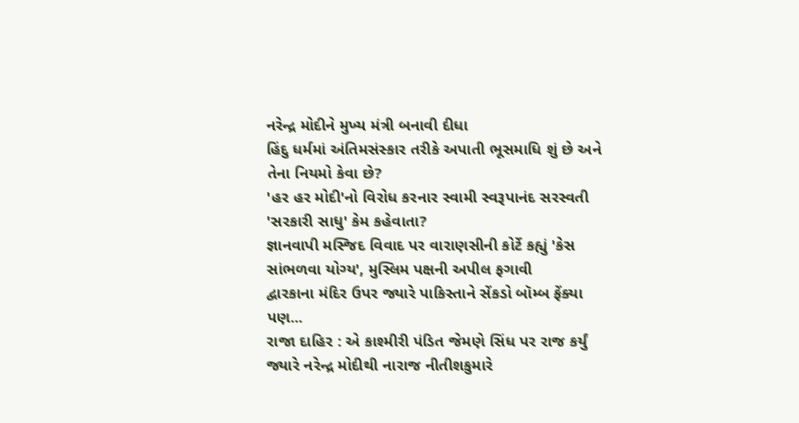નરેન્દ્ર મોદીને મુખ્ય મંત્રી બનાવી દીધા
હિંદુ ધર્મમાં અંતિમસંસ્કાર તરીકે અપાતી ભૂસમાધિ શું છે અને તેના નિયમો કેવા છે?
'હર હર મોદી'નો વિરોધ કરનાર સ્વામી સ્વરૂપાનંદ સરસ્વતી 'સરકારી સાધુ' કેમ કહેવાતા?
જ્ઞાનવાપી મસ્જિદ વિવાદ પર વારાણસીની કોર્ટે કહ્યું 'કેસ સાંભળવા યોગ્ય', મુસ્લિમ પક્ષની અપીલ ફગાવી
દ્વારકાના મંદિર ઉપર જ્યારે પાકિસ્તાને સેંકડો બૉમ્બ ફેંક્યા પણ...
રાજા દાહિર : એ કાશ્મીરી પંડિત જેમણે સિંધ પર રાજ કર્યું
જ્યારે નરેન્દ્ર મોદીથી નારાજ નીતીશકુમારે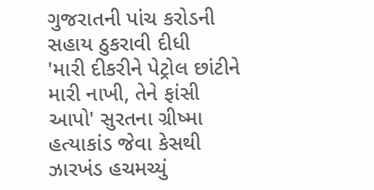ગુજરાતની પાંચ કરોડની સહાય ઠુકરાવી દીધી
'મારી દીકરીને પેટ્રોલ છાંટીને મારી નાખી, તેને ફાંસી આપો' સુરતના ગ્રીષ્મા હત્યાકાંડ જેવા કેસથી ઝારખંડ હચમચ્યું